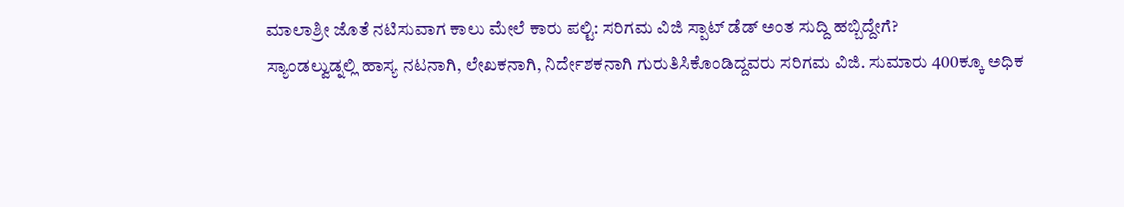ಮಾಲಾಶ್ರೀ ಜೊತೆ ನಟಿಸುವಾಗ ಕಾಲು ಮೇಲೆ ಕಾರು ಪಲ್ಟಿ: ಸರಿಗಮ ವಿಜಿ ಸ್ಪಾಟ್ ಡೆಡ್ ಅಂತ ಸುದ್ದಿ ಹಬ್ಬಿದ್ದೇಗೆ?
ಸ್ಯಾಂಡಲ್ವುಡ್ನಲ್ಲಿ ಹಾಸ್ಯ ನಟನಾಗಿ, ಲೇಖಕನಾಗಿ, ನಿರ್ದೇಶಕನಾಗಿ ಗುರುತಿಸಿಕೊಂಡಿದ್ದವರು ಸರಿಗಮ ವಿಜಿ. ಸುಮಾರು 400ಕ್ಕೂ ಅಧಿಕ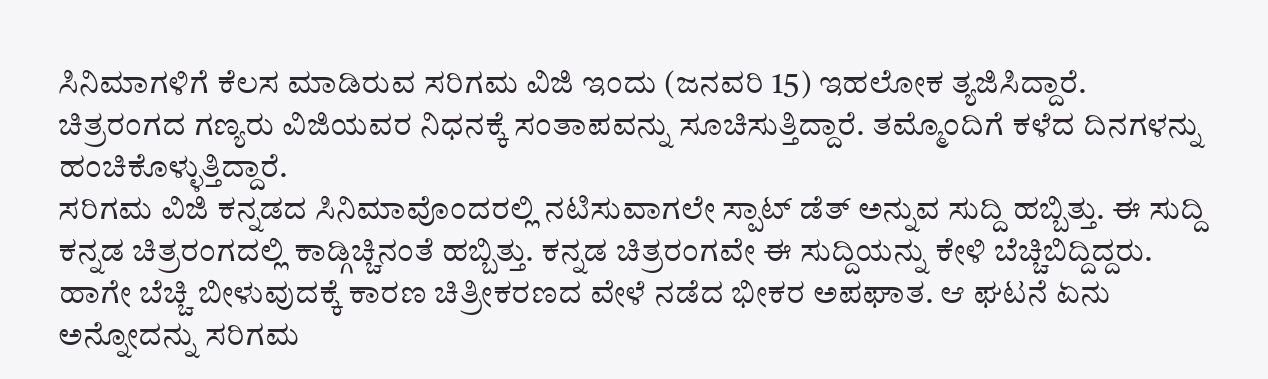ಸಿನಿಮಾಗಳಿಗೆ ಕೆಲಸ ಮಾಡಿರುವ ಸರಿಗಮ ವಿಜಿ ಇಂದು (ಜನವರಿ 15) ಇಹಲೋಕ ತ್ಯಜಿಸಿದ್ದಾರೆ. ಚಿತ್ರರಂಗದ ಗಣ್ಯರು ವಿಜಿಯವರ ನಿಧನಕ್ಕೆ ಸಂತಾಪವನ್ನು ಸೂಚಿಸುತ್ತಿದ್ದಾರೆ. ತಮ್ಮೊಂದಿಗೆ ಕಳೆದ ದಿನಗಳನ್ನು ಹಂಚಿಕೊಳ್ಳುತ್ತಿದ್ದಾರೆ.
ಸರಿಗಮ ವಿಜಿ ಕನ್ನಡದ ಸಿನಿಮಾವೊಂದರಲ್ಲಿ ನಟಿಸುವಾಗಲೇ ಸ್ಪಾಟ್ ಡೆತ್ ಅನ್ನುವ ಸುದ್ದಿ ಹಬ್ಬಿತ್ತು. ಈ ಸುದ್ದಿ ಕನ್ನಡ ಚಿತ್ರರಂಗದಲ್ಲಿ ಕಾಡ್ಗಿಚ್ಚಿನಂತೆ ಹಬ್ಬಿತ್ತು. ಕನ್ನಡ ಚಿತ್ರರಂಗವೇ ಈ ಸುದ್ದಿಯನ್ನು ಕೇಳಿ ಬೆಚ್ಚಿಬಿದ್ದಿದ್ದರು. ಹಾಗೇ ಬೆಚ್ಚಿ ಬೀಳುವುದಕ್ಕೆ ಕಾರಣ ಚಿತ್ರೀಕರಣದ ವೇಳೆ ನಡೆದ ಭೀಕರ ಅಪಘಾತ. ಆ ಘಟನೆ ಏನು ಅನ್ನೋದನ್ನು ಸರಿಗಮ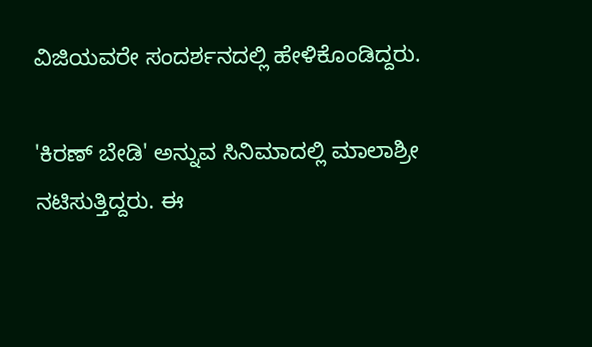ವಿಜಿಯವರೇ ಸಂದರ್ಶನದಲ್ಲಿ ಹೇಳಿಕೊಂಡಿದ್ದರು.

'ಕಿರಣ್ ಬೇಡಿ' ಅನ್ನುವ ಸಿನಿಮಾದಲ್ಲಿ ಮಾಲಾಶ್ರೀ ನಟಿಸುತ್ತಿದ್ದರು. ಈ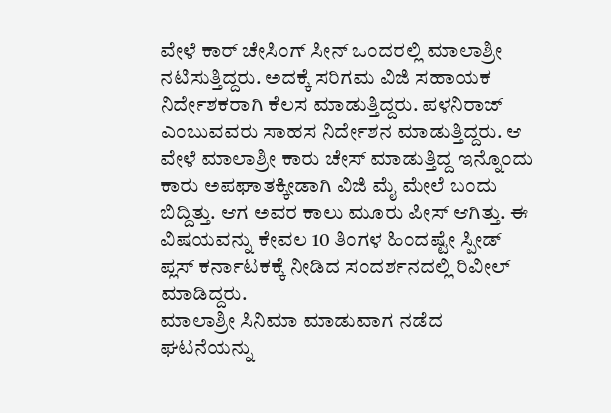ವೇಳೆ ಕಾರ್ ಚೇಸಿಂಗ್ ಸೀನ್ ಒಂದರಲ್ಲಿ ಮಾಲಾಶ್ರೀ ನಟಿಸುತ್ತಿದ್ದರು. ಅದಕ್ಕೆ ಸರಿಗಮ ವಿಜಿ ಸಹಾಯಕ ನಿರ್ದೇಶಕರಾಗಿ ಕೆಲಸ ಮಾಡುತ್ತಿದ್ದರು. ಪಳನಿರಾಜ್ ಎಂಬುವವರು ಸಾಹಸ ನಿರ್ದೇಶನ ಮಾಡುತ್ತಿದ್ದರು. ಆ ವೇಳೆ ಮಾಲಾಶ್ರೀ ಕಾರು ಚೇಸ್ ಮಾಡುತ್ತಿದ್ದ ಇನ್ನೊಂದು ಕಾರು ಅಪಘಾತಕ್ಕೀಡಾಗಿ ವಿಜಿ ಮೈ ಮೇಲೆ ಬಂದು ಬಿದ್ದಿತ್ತು. ಆಗ ಅವರ ಕಾಲು ಮೂರು ಪೀಸ್ ಆಗಿತ್ತು. ಈ ವಿಷಯವನ್ನು ಕೇವಲ 10 ತಿಂಗಳ ಹಿಂದಷ್ಟೇ ಸ್ಪೀಡ್ ಪ್ಲಸ್ ಕರ್ನಾಟಕಕ್ಕೆ ನೀಡಿದ ಸಂದರ್ಶನದಲ್ಲಿ ರಿವೀಲ್ ಮಾಡಿದ್ದರು.
ಮಾಲಾಶ್ರೀ ಸಿನಿಮಾ ಮಾಡುವಾಗ ನಡೆದ ಘಟನೆಯನ್ನು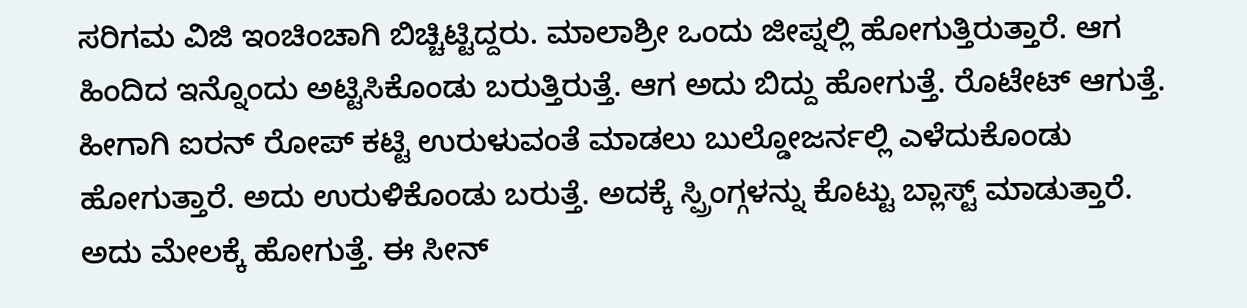ಸರಿಗಮ ವಿಜಿ ಇಂಚಿಂಚಾಗಿ ಬಿಚ್ಚಿಟ್ಟಿದ್ದರು. ಮಾಲಾಶ್ರೀ ಒಂದು ಜೀಪ್ನಲ್ಲಿ ಹೋಗುತ್ತಿರುತ್ತಾರೆ. ಆಗ ಹಿಂದಿದ ಇನ್ನೊಂದು ಅಟ್ಟಿಸಿಕೊಂಡು ಬರುತ್ತಿರುತ್ತೆ. ಆಗ ಅದು ಬಿದ್ದು ಹೋಗುತ್ತೆ. ರೊಟೇಟ್ ಆಗುತ್ತೆ. ಹೀಗಾಗಿ ಐರನ್ ರೋಪ್ ಕಟ್ಟಿ ಉರುಳುವಂತೆ ಮಾಡಲು ಬುಲ್ಡೋಜರ್ನಲ್ಲಿ ಎಳೆದುಕೊಂಡು ಹೋಗುತ್ತಾರೆ. ಅದು ಉರುಳಿಕೊಂಡು ಬರುತ್ತೆ. ಅದಕ್ಕೆ ಸ್ಪ್ರಿಂಗ್ಗಳನ್ನು ಕೊಟ್ಟು ಬ್ಲಾಸ್ಟ್ ಮಾಡುತ್ತಾರೆ. ಅದು ಮೇಲಕ್ಕೆ ಹೋಗುತ್ತೆ. ಈ ಸೀನ್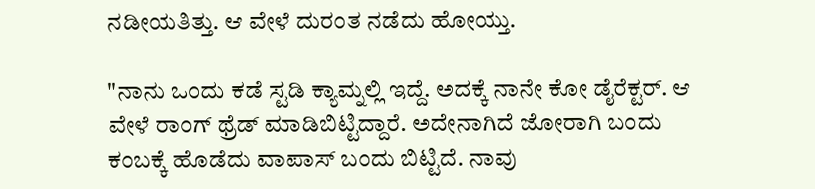ನಡೀಯತಿತ್ತು. ಆ ವೇಳೆ ದುರಂತ ನಡೆದು ಹೋಯ್ತು.

"ನಾನು ಒಂದು ಕಡೆ ಸ್ಟಡಿ ಕ್ಯಾಮ್ನಲ್ಲಿ ಇದ್ದೆ. ಅದಕ್ಕೆ ನಾನೇ ಕೋ ಡೈರೆಕ್ಟರ್. ಆ ವೇಳೆ ರಾಂಗ್ ಥ್ರೆಡ್ ಮಾಡಿಬಿಟ್ಟಿದ್ದಾರೆ. ಅದೇನಾಗಿದೆ ಜೋರಾಗಿ ಬಂದು ಕಂಬಕ್ಕೆ ಹೊಡೆದು ವಾಪಾಸ್ ಬಂದು ಬಿಟ್ಟಿದೆ. ನಾವು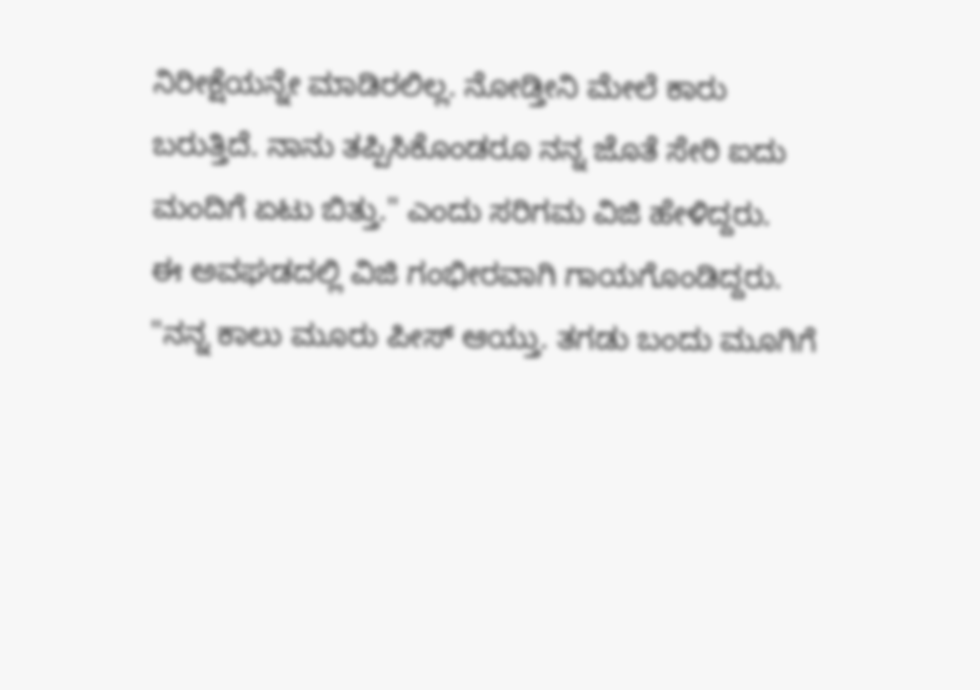ನಿರೀಕ್ಷೆಯನ್ನೇ ಮಾಡಿರಲಿಲ್ಲ. ನೋಡ್ತೀನಿ ಮೇಲೆ ಕಾರು ಬರುತ್ತಿದೆ. ನಾನು ತಪ್ಪಿಸಿಕೊಂಡರೂ ನನ್ನ ಜೊತೆ ಸೇರಿ ಐದು ಮಂದಿಗೆ ಏಟು ಬಿತ್ತು." ಎಂದು ಸರಿಗಮ ವಿಜಿ ಹೇಳಿದ್ದರು.
ಈ ಅವಘಡದಲ್ಲಿ ವಿಜಿ ಗಂಭೀರವಾಗಿ ಗಾಯಗೊಂಡಿದ್ದರು. "ನನ್ನ ಕಾಲು ಮೂರು ಪೀಸ್ ಆಯ್ತು. ತಗಡು ಬಂದು ಮೂಗಿಗೆ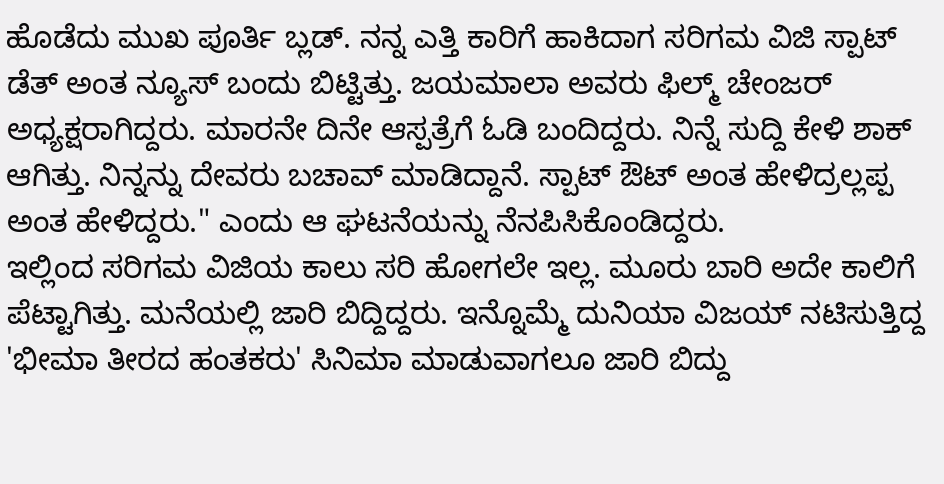ಹೊಡೆದು ಮುಖ ಪೂರ್ತಿ ಬ್ಲಡ್. ನನ್ನ ಎತ್ತಿ ಕಾರಿಗೆ ಹಾಕಿದಾಗ ಸರಿಗಮ ವಿಜಿ ಸ್ಪಾಟ್ ಡೆತ್ ಅಂತ ನ್ಯೂಸ್ ಬಂದು ಬಿಟ್ಟಿತ್ತು. ಜಯಮಾಲಾ ಅವರು ಫಿಲ್ಮ್ ಚೇಂಜರ್ ಅಧ್ಯಕ್ಷರಾಗಿದ್ದರು. ಮಾರನೇ ದಿನೇ ಆಸ್ಪತ್ರೆಗೆ ಓಡಿ ಬಂದಿದ್ದರು. ನಿನ್ನೆ ಸುದ್ದಿ ಕೇಳಿ ಶಾಕ್ ಆಗಿತ್ತು. ನಿನ್ನನ್ನು ದೇವರು ಬಚಾವ್ ಮಾಡಿದ್ದಾನೆ. ಸ್ಪಾಟ್ ಔಟ್ ಅಂತ ಹೇಳಿದ್ರಲ್ಲಪ್ಪ ಅಂತ ಹೇಳಿದ್ದರು." ಎಂದು ಆ ಘಟನೆಯನ್ನು ನೆನಪಿಸಿಕೊಂಡಿದ್ದರು.
ಇಲ್ಲಿಂದ ಸರಿಗಮ ವಿಜಿಯ ಕಾಲು ಸರಿ ಹೋಗಲೇ ಇಲ್ಲ. ಮೂರು ಬಾರಿ ಅದೇ ಕಾಲಿಗೆ ಪೆಟ್ಟಾಗಿತ್ತು. ಮನೆಯಲ್ಲಿ ಜಾರಿ ಬಿದ್ದಿದ್ದರು. ಇನ್ನೊಮ್ಮೆ ದುನಿಯಾ ವಿಜಯ್ ನಟಿಸುತ್ತಿದ್ದ 'ಭೀಮಾ ತೀರದ ಹಂತಕರು' ಸಿನಿಮಾ ಮಾಡುವಾಗಲೂ ಜಾರಿ ಬಿದ್ದು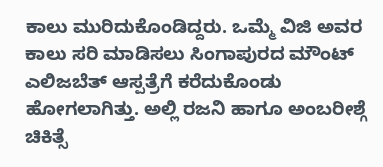ಕಾಲು ಮುರಿದುಕೊಂಡಿದ್ದರು. ಒಮ್ಮೆ ವಿಜಿ ಅವರ ಕಾಲು ಸರಿ ಮಾಡಿಸಲು ಸಿಂಗಾಪುರದ ಮೌಂಟ್ ಎಲಿಜಬೆತ್ ಆಸ್ಪತ್ರೆಗೆ ಕರೆದುಕೊಂಡು ಹೋಗಲಾಗಿತ್ತು. ಅಲ್ಲಿ ರಜನಿ ಹಾಗೂ ಅಂಬರೀಶ್ಗೆ ಚಿಕಿತ್ಸೆ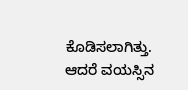ಕೊಡಿಸಲಾಗಿತ್ತು. ಆದರೆ ವಯಸ್ಸಿನ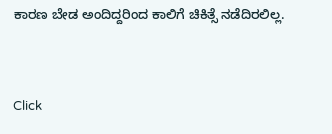ಕಾರಣ ಬೇಡ ಅಂದಿದ್ದರಿಂದ ಕಾಲಿಗೆ ಚಿಕಿತ್ಸೆ ನಡೆದಿರಲಿಲ್ಲ.


Click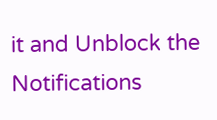it and Unblock the Notifications